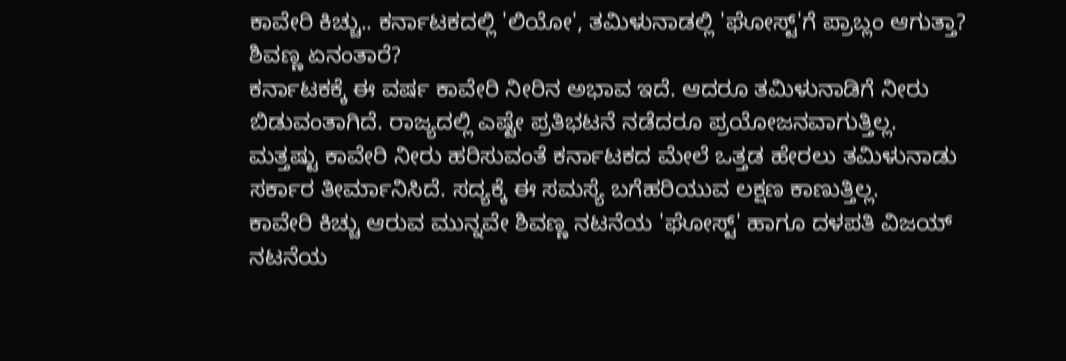ಕಾವೇರಿ ಕಿಚ್ಚು.. ಕರ್ನಾಟಕದಲ್ಲಿ 'ಲಿಯೋ', ತಮಿಳುನಾಡಲ್ಲಿ 'ಘೋಸ್ಟ್'ಗೆ ಪ್ರಾಬ್ಲಂ ಆಗುತ್ತಾ? ಶಿವಣ್ಣ ಏನಂತಾರೆ?
ಕರ್ನಾಟಕಕ್ಕೆ ಈ ವರ್ಷ ಕಾವೇರಿ ನೀರಿನ ಅಭಾವ ಇದೆ. ಆದರೂ ತಮಿಳುನಾಡಿಗೆ ನೀರು ಬಿಡುವಂತಾಗಿದೆ. ರಾಜ್ಯದಲ್ಲಿ ಎಷ್ಟೇ ಪ್ರತಿಭಟನೆ ನಡೆದರೂ ಪ್ರಯೋಜನವಾಗುತ್ತಿಲ್ಲ. ಮತ್ತಷ್ಟು ಕಾವೇರಿ ನೀರು ಹರಿಸುವಂತೆ ಕರ್ನಾಟಕದ ಮೇಲೆ ಒತ್ತಡ ಹೇರಲು ತಮಿಳುನಾಡು ಸರ್ಕಾರ ತೀರ್ಮಾನಿಸಿದೆ. ಸದ್ಯಕ್ಕೆ ಈ ಸಮಸ್ಯೆ ಬಗೆಹರಿಯುವ ಲಕ್ಷಣ ಕಾಣುತ್ತಿಲ್ಲ.
ಕಾವೇರಿ ಕಿಚ್ಚು ಆರುವ ಮುನ್ನವೇ ಶಿವಣ್ಣ ನಟನೆಯ 'ಘೋಸ್ಟ್' ಹಾಗೂ ದಳಪತಿ ವಿಜಯ್ ನಟನೆಯ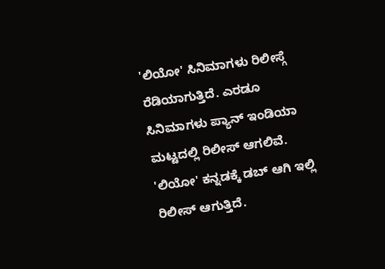'ಲಿಯೋ' ಸಿನಿಮಾಗಳು ರಿಲೀಸ್ಗೆ ರೆಡಿಯಾಗುತ್ತಿದೆ. ಎರಡೂ ಸಿನಿಮಾಗಳು ಪ್ಯಾನ್ ಇಂಡಿಯಾ ಮಟ್ಟದಲ್ಲಿ ರಿಲೀಸ್ ಆಗಲಿವೆ. 'ಲಿಯೋ' ಕನ್ನಡಕ್ಕೆ ಡಬ್ ಆಗಿ ಇಲ್ಲಿ ರಿಲೀಸ್ ಆಗುತ್ತಿದೆ.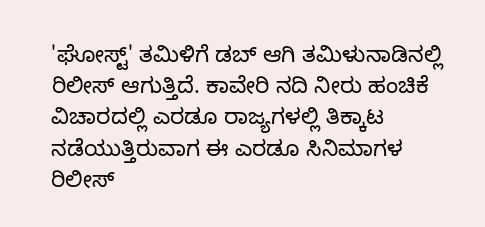'ಘೋಸ್ಟ್' ತಮಿಳಿಗೆ ಡಬ್ ಆಗಿ ತಮಿಳುನಾಡಿನಲ್ಲಿ ರಿಲೀಸ್ ಆಗುತ್ತಿದೆ. ಕಾವೇರಿ ನದಿ ನೀರು ಹಂಚಿಕೆ ವಿಚಾರದಲ್ಲಿ ಎರಡೂ ರಾಜ್ಯಗಳಲ್ಲಿ ತಿಕ್ಕಾಟ ನಡೆಯುತ್ತಿರುವಾಗ ಈ ಎರಡೂ ಸಿನಿಮಾಗಳ ರಿಲೀಸ್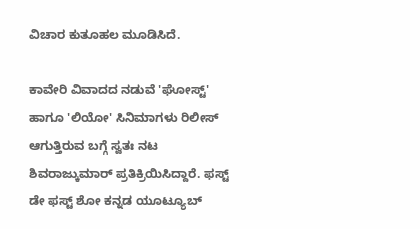ವಿಚಾರ ಕುತೂಹಲ ಮೂಡಿಸಿದೆ.

ಕಾವೇರಿ ವಿವಾದದ ನಡುವೆ 'ಘೋಸ್ಟ್' ಹಾಗೂ 'ಲಿಯೋ' ಸಿನಿಮಾಗಳು ರಿಲೀಸ್ ಆಗುತ್ತಿರುವ ಬಗ್ಗೆ ಸ್ವತಃ ನಟ ಶಿವರಾಜ್ಕುಮಾರ್ ಪ್ರತಿಕ್ರಿಯಿಸಿದ್ದಾರೆ. ಫಸ್ಟ್ ಡೇ ಫಸ್ಟ್ ಶೋ ಕನ್ನಡ ಯೂಟ್ಯೂಬ್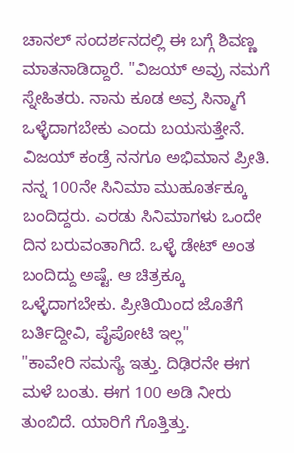ಚಾನಲ್ ಸಂದರ್ಶನದಲ್ಲಿ ಈ ಬಗ್ಗೆ ಶಿವಣ್ಣ ಮಾತನಾಡಿದ್ದಾರೆ. "ವಿಜಯ್ ಅವ್ರು ನಮಗೆ ಸ್ನೇಹಿತರು. ನಾನು ಕೂಡ ಅವ್ರ ಸಿನ್ಮಾಗೆ ಒಳ್ಳೆದಾಗಬೇಕು ಎಂದು ಬಯಸುತ್ತೇನೆ. ವಿಜಯ್ ಕಂಡ್ರೆ ನನಗೂ ಅಭಿಮಾನ ಪ್ರೀತಿ. ನನ್ನ 100ನೇ ಸಿನಿಮಾ ಮುಹೂರ್ತಕ್ಕೂ ಬಂದಿದ್ದರು. ಎರಡು ಸಿನಿಮಾಗಳು ಒಂದೇ ದಿನ ಬರುವಂತಾಗಿದೆ. ಒಳ್ಳೆ ಡೇಟ್ ಅಂತ ಬಂದಿದ್ದು ಅಷ್ಟೆ. ಆ ಚಿತ್ರಕ್ಕೂ ಒಳ್ಳೆದಾಗಬೇಕು. ಪ್ರೀತಿಯಿಂದ ಜೊತೆಗೆ ಬರ್ತಿದ್ದೀವಿ, ಪೈಪೋಟಿ ಇಲ್ಲ"
"ಕಾವೇರಿ ಸಮಸ್ಯೆ ಇತ್ತು. ದಿಢಿರನೇ ಈಗ ಮಳೆ ಬಂತು. ಈಗ 100 ಅಡಿ ನೀರು ತುಂಬಿದೆ. ಯಾರಿಗೆ ಗೊತ್ತಿತ್ತು.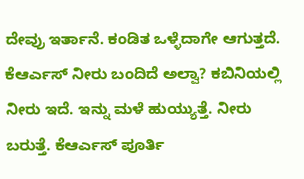ದೇವ್ರು ಇರ್ತಾನೆ. ಕಂಡಿತ ಒಳ್ಳೆದಾಗೇ ಆಗುತ್ತದೆ. ಕೆಆರ್ಎಸ್ ನೀರು ಬಂದಿದೆ ಅಲ್ವಾ? ಕಬಿನಿಯಲ್ಲಿ ನೀರು ಇದೆ. ಇನ್ನು ಮಳೆ ಹುಯ್ಯುತ್ತೆ. ನೀರು ಬರುತ್ತೆ. ಕೆಆರ್ಎಸ್ ಪೂರ್ತಿ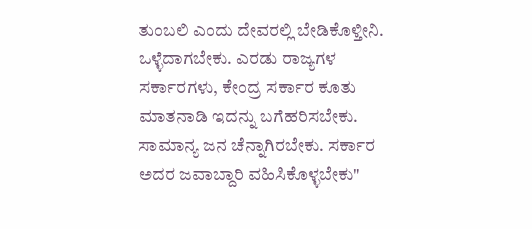ತುಂಬಲಿ ಎಂದು ದೇವರಲ್ಲಿ ಬೇಡಿಕೊಳ್ತೀನಿ. ಒಳ್ಳೆದಾಗಬೇಕು. ಎರಡು ರಾಜ್ಯಗಳ ಸರ್ಕಾರಗಳು, ಕೇಂದ್ರ ಸರ್ಕಾರ ಕೂತು ಮಾತನಾಡಿ ಇದನ್ನು ಬಗೆಹರಿಸಬೇಕು. ಸಾಮಾನ್ಯ ಜನ ಚೆನ್ನಾಗಿರಬೇಕು. ಸರ್ಕಾರ ಅದರ ಜವಾಬ್ದಾರಿ ವಹಿಸಿಕೊಳ್ಳಬೇಕು"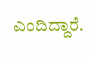ಎಂದಿದ್ದಾರೆ.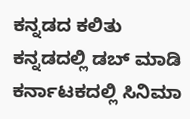ಕನ್ನಡದ ಕಲಿತು ಕನ್ನಡದಲ್ಲಿ ಡಬ್ ಮಾಡಿ ಕರ್ನಾಟಕದಲ್ಲಿ ಸಿನಿಮಾ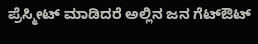ಪ್ರೆಸ್ಮೀಟ್ ಮಾಡಿದರೆ ಅಲ್ಲಿನ ಜನ ಗೆಟ್ಔಟ್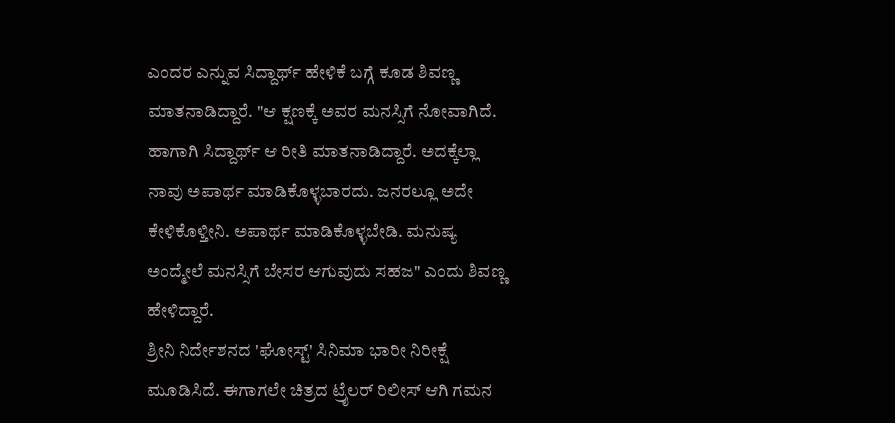ಎಂದರ ಎನ್ನುವ ಸಿದ್ದಾರ್ಥ್ ಹೇಳಿಕೆ ಬಗ್ಗೆ ಕೂಡ ಶಿವಣ್ಣ ಮಾತನಾಡಿದ್ದಾರೆ. "ಆ ಕ್ಷಣಕ್ಕೆ ಅವರ ಮನಸ್ಸಿಗೆ ನೋವಾಗಿದೆ. ಹಾಗಾಗಿ ಸಿದ್ದಾರ್ಥ್ ಆ ರೀತಿ ಮಾತನಾಡಿದ್ದಾರೆ. ಅದಕ್ಕೆಲ್ಲಾ ನಾವು ಅಪಾರ್ಥ ಮಾಡಿಕೊಳ್ಳಬಾರದು. ಜನರಲ್ಲೂ ಅದೇ ಕೇಳಿಕೊಳ್ತೀನಿ. ಅಪಾರ್ಥ ಮಾಡಿಕೊಳ್ಳಬೇಡಿ. ಮನುಷ್ಯ ಅಂದ್ಮೇಲೆ ಮನಸ್ಸಿಗೆ ಬೇಸರ ಆಗುವುದು ಸಹಜ" ಎಂದು ಶಿವಣ್ಣ ಹೇಳಿದ್ದಾರೆ.
ಶ್ರೀನಿ ನಿರ್ದೇಶನದ 'ಘೋಸ್ಟ್' ಸಿನಿಮಾ ಭಾರೀ ನಿರೀಕ್ಷೆ ಮೂಡಿಸಿದೆ. ಈಗಾಗಲೇ ಚಿತ್ರದ ಟ್ರೈಲರ್ ರಿಲೀಸ್ ಆಗಿ ಗಮನ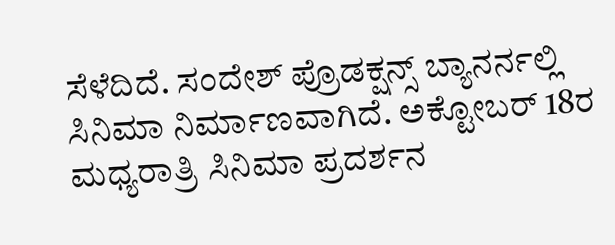ಸೆಳೆದಿದೆ. ಸಂದೇಶ್ ಪ್ರೊಡಕ್ಷನ್ಸ್ ಬ್ಯಾನರ್ನಲ್ಲಿ ಸಿನಿಮಾ ನಿರ್ಮಾಣವಾಗಿದೆ. ಅಕ್ಟೋಬರ್ 18ರ ಮಧ್ಯರಾತ್ರಿ ಸಿನಿಮಾ ಪ್ರದರ್ಶನ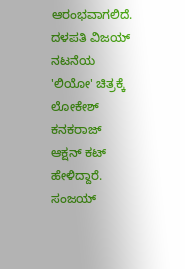ಆರಂಭವಾಗಲಿದೆ.
ದಳಪತಿ ವಿಜಯ್ ನಟನೆಯ 'ಲಿಯೋ' ಚಿತ್ರಕ್ಕೆ ಲೋಕೇಶ್ ಕನಕರಾಜ್ ಆಕ್ಷನ್ ಕಟ್ ಹೇಳಿದ್ದಾರೆ. ಸಂಜಯ್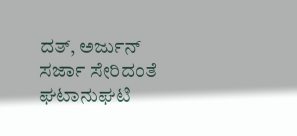ದತ್, ಅರ್ಜುನ್ ಸರ್ಜಾ ಸೇರಿದಂತೆ ಘಟಾನುಘಟಿ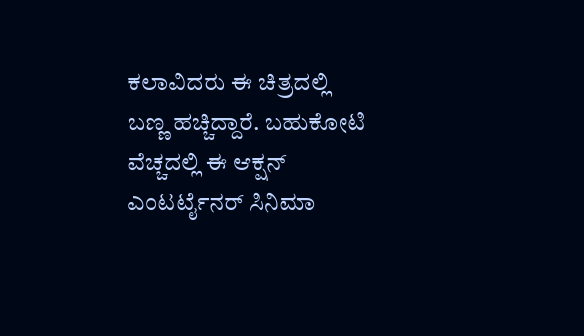ಕಲಾವಿದರು ಈ ಚಿತ್ರದಲ್ಲಿ ಬಣ್ಣ ಹಚ್ಚಿದ್ದಾರೆ. ಬಹುಕೋಟಿ ವೆಚ್ಚದಲ್ಲಿ ಈ ಆಕ್ಷನ್ ಎಂಟರ್ಟೈನರ್ ಸಿನಿಮಾ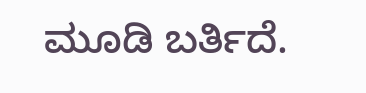ಮೂಡಿ ಬರ್ತಿದೆ.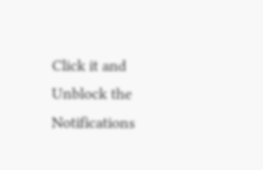Click it and Unblock the Notifications